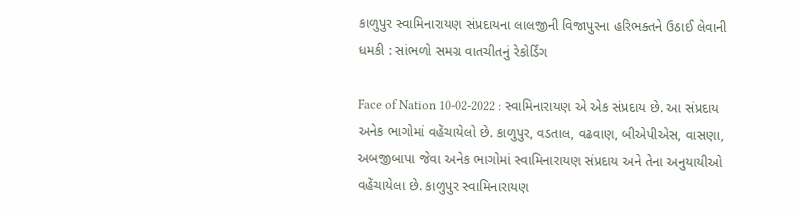કાળુપુર સ્વામિનારાયણ સંપ્રદાયના લાલજીની વિજાપુરના હરિભક્તને ઉઠાઈ લેવાની ધમકી : સાંભળો સમગ્ર વાતચીતનું રેકોર્ડિંગ

Face of Nation 10-02-2022 : સ્વામિનારાયણ એ એક સંપ્રદાય છે. આ સંપ્રદાય અનેક ભાગોમાં વહેંચાયેલો છે. કાળુપુર, વડતાલ, વઢવાણ, બીએપીએસ, વાસણા, અબજીબાપા જેવા અનેક ભાગોમાં સ્વામિનારાયણ સંપ્રદાય અને તેના અનુયાયીઓ વહેંચાયેલા છે. કાળુપુર સ્વામિનારાયણ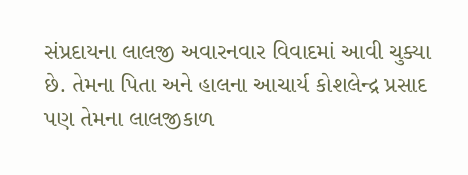સંપ્રદાયના લાલજી અવારનવાર વિવાદમાં આવી ચુક્યા છે. તેમના પિતા અને હાલના આચાર્ય કોશલેન્દ્ર પ્રસાદ પણ તેમના લાલજીકાળ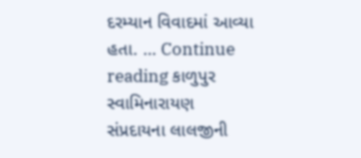દરમ્યાન વિવાદમાં આવ્યા હતા. … Continue reading કાળુપુર સ્વામિનારાયણ સંપ્રદાયના લાલજીની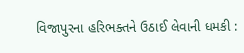વિજાપુરના હરિભક્તને ઉઠાઈ લેવાની ધમકી :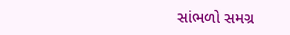સાંભળો સમગ્ર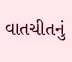વાતચીતનું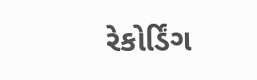રેકોર્ડિંગ